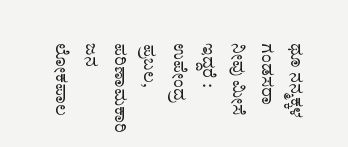ಥೂ ನನ್ಮಕ್ಕಳ ಗಂಡಸರಾ ನೀವು ಮೀಸೆ ಇದ್ದರೆ : ಉಪೇಂದ್ರ
ಪ್ರಬಲ, ಪರಿಣಾಮಕಾರಿ ಜನ ಲೋಕಪಾಲ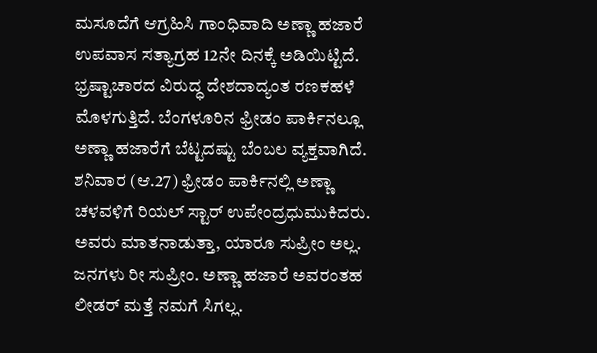ಮಸೂದೆಗೆ ಆಗ್ರಹಿಸಿ ಗಾಂಧಿವಾದಿ ಅಣ್ಣಾ ಹಜಾರೆ ಉಪವಾಸ ಸತ್ಯಾಗ್ರಹ 12ನೇ ದಿನಕ್ಕೆ ಅಡಿಯಿಟ್ಟಿದೆ. ಭ್ರಷ್ಟಾಚಾರದ ವಿರುದ್ಧ ದೇಶದಾದ್ಯಂತ ರಣಕಹಳೆ ಮೊಳಗುತ್ತಿದೆ. ಬೆಂಗಳೂರಿನ ಫ್ರೀಡಂ ಪಾರ್ಕಿನಲ್ಲೂ ಅಣ್ಣಾ ಹಜಾರೆಗೆ ಬೆಟ್ಟದಷ್ಟು ಬೆಂಬಲ ವ್ಯಕ್ತವಾಗಿದೆ.
ಶನಿವಾರ (ಆ.27) ಫ್ರೀಡಂ ಪಾರ್ಕಿನಲ್ಲಿ ಅಣ್ಣಾ ಚಳವಳಿಗೆ ರಿಯಲ್ ಸ್ಟಾರ್ ಉಪೇಂದ್ರಧುಮುಕಿದರು. ಅವರು ಮಾತನಾಡುತ್ತಾ, ಯಾರೂ ಸುಪ್ರೀಂ ಅಲ್ಲ. ಜನಗಳು ರೀ ಸುಪ್ರೀಂ. ಅಣ್ಣಾ ಹಜಾರೆ ಅವರಂತಹ ಲೀಡರ್ ಮತ್ತೆ ನಮಗೆ ಸಿಗಲ್ಲ.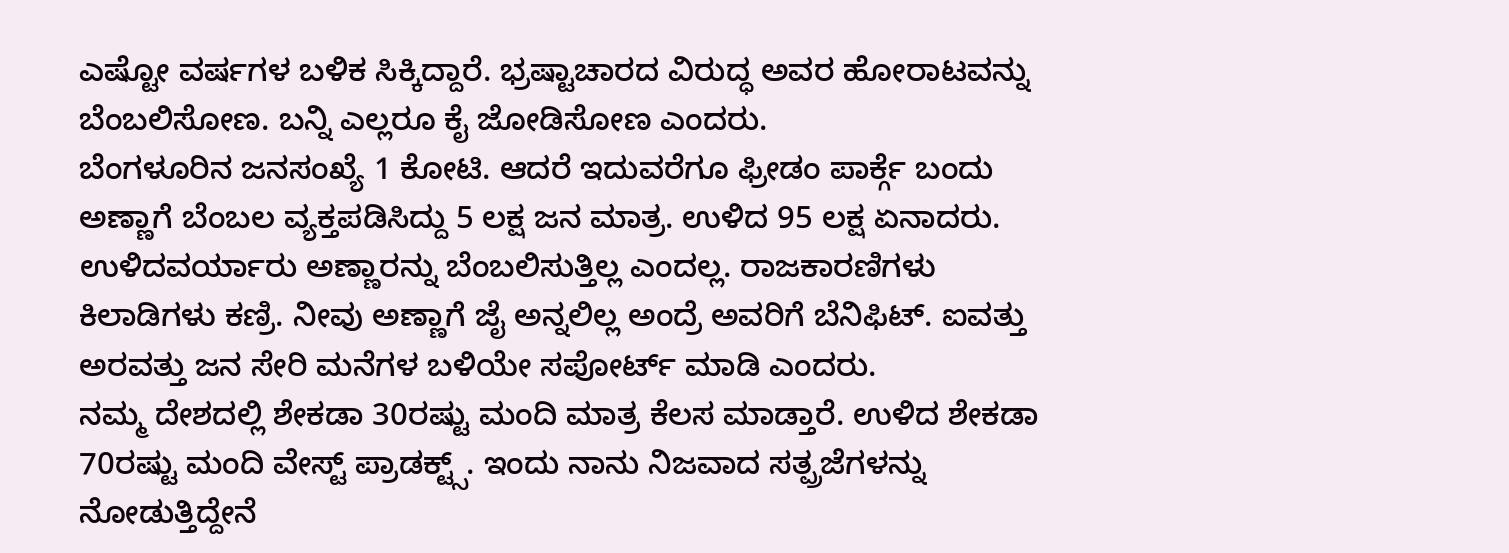ಎಷ್ಟೋ ವರ್ಷಗಳ ಬಳಿಕ ಸಿಕ್ಕಿದ್ದಾರೆ. ಭ್ರಷ್ಟಾಚಾರದ ವಿರುದ್ಧ ಅವರ ಹೋರಾಟವನ್ನು ಬೆಂಬಲಿಸೋಣ. ಬನ್ನಿ ಎಲ್ಲರೂ ಕೈ ಜೋಡಿಸೋಣ ಎಂದರು.
ಬೆಂಗಳೂರಿನ ಜನಸಂಖ್ಯೆ 1 ಕೋಟಿ. ಆದರೆ ಇದುವರೆಗೂ ಫ್ರೀಡಂ ಪಾರ್ಕ್ಗೆ ಬಂದು ಅಣ್ಣಾಗೆ ಬೆಂಬಲ ವ್ಯಕ್ತಪಡಿಸಿದ್ದು 5 ಲಕ್ಷ ಜನ ಮಾತ್ರ. ಉಳಿದ 95 ಲಕ್ಷ ಏನಾದರು. ಉಳಿದವರ್ಯಾರು ಅಣ್ಣಾರನ್ನು ಬೆಂಬಲಿಸುತ್ತಿಲ್ಲ ಎಂದಲ್ಲ. ರಾಜಕಾರಣಿಗಳು ಕಿಲಾಡಿಗಳು ಕಣ್ರಿ. ನೀವು ಅಣ್ಣಾಗೆ ಜೈ ಅನ್ನಲಿಲ್ಲ ಅಂದ್ರೆ ಅವರಿಗೆ ಬೆನಿಫಿಟ್. ಐವತ್ತು ಅರವತ್ತು ಜನ ಸೇರಿ ಮನೆಗಳ ಬಳಿಯೇ ಸಪೋರ್ಟ್ ಮಾಡಿ ಎಂದರು.
ನಮ್ಮ ದೇಶದಲ್ಲಿ ಶೇಕಡಾ 30ರಷ್ಟು ಮಂದಿ ಮಾತ್ರ ಕೆಲಸ ಮಾಡ್ತಾರೆ. ಉಳಿದ ಶೇಕಡಾ 70ರಷ್ಟು ಮಂದಿ ವೇಸ್ಟ್ ಪ್ರಾಡಕ್ಟ್ಸ್. ಇಂದು ನಾನು ನಿಜವಾದ ಸತ್ಪ್ರಜೆಗಳನ್ನು ನೋಡುತ್ತಿದ್ದೇನೆ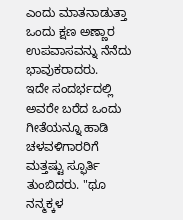ಎಂದು ಮಾತನಾಡುತ್ತಾ ಒಂದು ಕ್ಷಣ ಅಣ್ಣಾರ ಉಪವಾಸವನ್ನು ನೆನೆದು ಭಾವುಕರಾದರು.
ಇದೇ ಸಂದರ್ಭದಲ್ಲಿ ಅವರೇ ಬರೆದ ಒಂದು ಗೀತೆಯನ್ನೂ ಹಾಡಿ ಚಳವಳಿಗಾರರಿಗೆ ಮತ್ತಷ್ಟು ಸ್ಫೂರ್ತಿ ತುಂಬಿದರು. "ಥೂ ನನ್ಮಕ್ಕಳ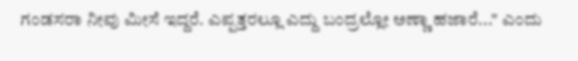ಗಂಡಸರಾ ನೀವು ಮೀಸೆ ಇದ್ದರೆ. ಎಪ್ಪತ್ತರಲ್ಲೂ ಎದ್ದು ಬಂದ್ರಲ್ಲೋ ಅಣ್ಣಾ ಹಜಾರೆ..." ಎಂದು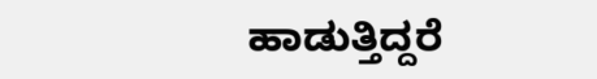ಹಾಡುತ್ತಿದ್ದರೆ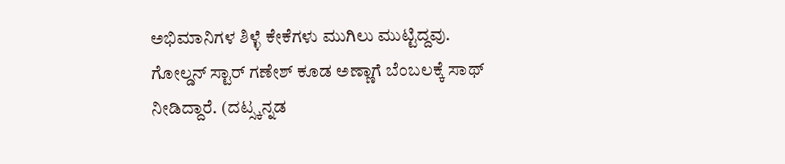ಅಭಿಮಾನಿಗಳ ಶಿಳ್ಳೆ ಕೇಕೆಗಳು ಮುಗಿಲು ಮುಟ್ಟಿದ್ದವು. ಗೋಲ್ಡನ್ ಸ್ಟಾರ್ ಗಣೇಶ್ ಕೂಡ ಅಣ್ಣಾಗೆ ಬೆಂಬಲಕ್ಕೆ ಸಾಥ್ ನೀಡಿದ್ದಾರೆ. (ದಟ್ಸ್ಕನ್ನಡ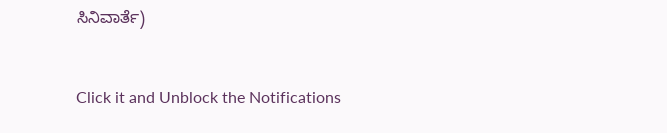ಸಿನಿವಾರ್ತೆ)


Click it and Unblock the Notifications